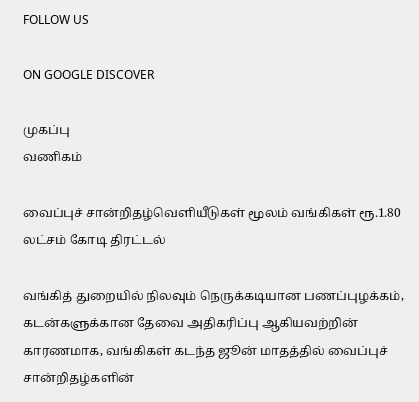FOLLOW US

ON GOOGLE DISCOVER

முகப்பு
வணிகம்

வைப்புச் சான்றிதழ்வெளியீடுகள் மூலம் வங்கிகள் ரூ.1.80 லட்சம் கோடி திரட்டல்

வங்கித் துறையில் நிலவும் நெருக்கடியான பணப்புழக்கம், கடன்களுக்கான தேவை அதிகரிப்பு ஆகியவற்றின் காரணமாக, வங்கிகள் கடந்த ஜூன் மாதத்தில் வைப்புச் சான்றிதழ்களின்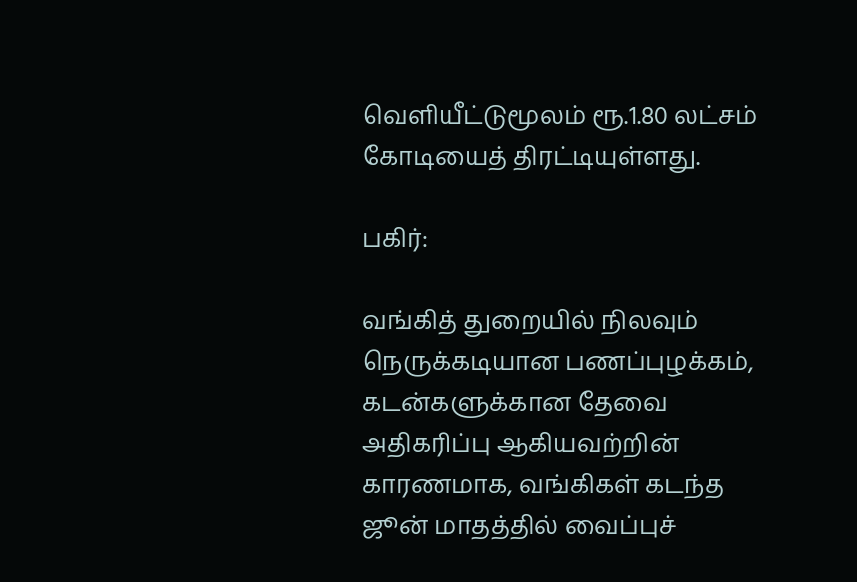வெளியீட்டுமூலம் ரூ.1.80 லட்சம் கோடியைத் திரட்டியுள்ளது.

பகிர்:

வங்கித் துறையில் நிலவும் நெருக்கடியான பணப்புழக்கம், கடன்களுக்கான தேவை அதிகரிப்பு ஆகியவற்றின் காரணமாக, வங்கிகள் கடந்த ஜூன் மாதத்தில் வைப்புச்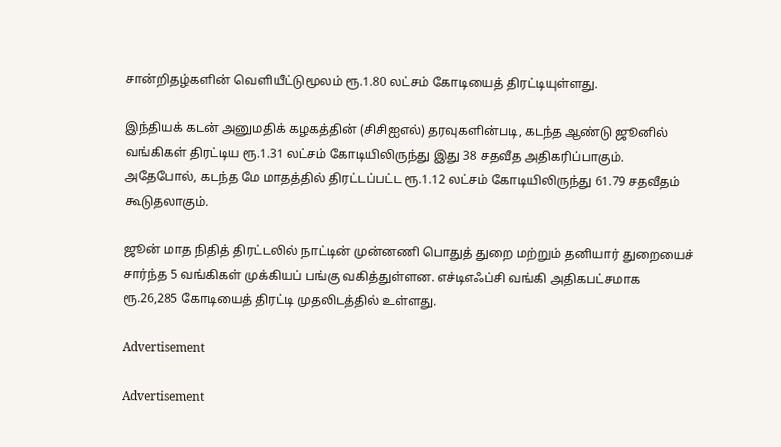சான்றிதழ்களின் வெளியீட்டுமூலம் ரூ.1.80 லட்சம் கோடியைத் திரட்டியுள்ளது.

இந்தியக் கடன் அனுமதிக் கழகத்தின் (சிசிஐஎல்) தரவுகளின்படி, கடந்த ஆண்டு ஜூனில் வங்கிகள் திரட்டிய ரூ.1.31 லட்சம் கோடியிலிருந்து இது 38 சதவீத அதிகரிப்பாகும். அதேபோல், கடந்த மே மாதத்தில் திரட்டப்பட்ட ரூ.1.12 லட்சம் கோடியிலிருந்து 61.79 சதவீதம் கூடுதலாகும்.

ஜூன் மாத நிதித் திரட்டலில் நாட்டின் முன்னணி பொதுத் துறை மற்றும் தனியார் துறையைச் சார்ந்த 5 வங்கிகள் முக்கியப் பங்கு வகித்துள்ளன. எச்டிஎஃப்சி வங்கி அதிகபட்சமாக ரூ.26,285 கோடியைத் திரட்டி முதலிடத்தில் உள்ளது.

Advertisement

Advertisement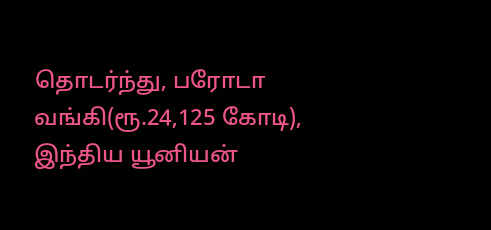தொடர்ந்து, பரோடா வங்கி(ரூ.24,125 கோடி), இந்திய யூனியன்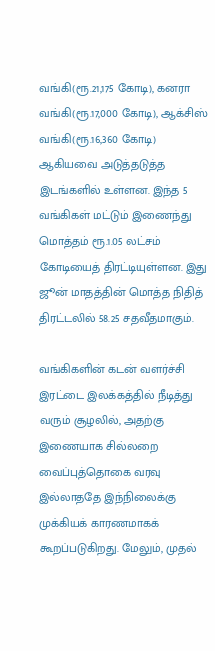வங்கி(ரூ.21,175 கோடி), கனரா வங்கி(ரூ.17,000 கோடி), ஆக்சிஸ் வங்கி(ரூ.16,360 கோடி) ஆகியவை அடுத்தடுத்த இடங்களில் உள்ளன. இந்த 5 வங்கிகள் மட்டும் இணைந்து மொத்தம் ரூ.1.05 லட்சம் கோடியைத் திரட்டியுள்ளன. இது ஜூன் மாதத்தின் மொத்த நிதித் திரட்டலில் 58.25 சதவீதமாகும்.

வங்கிகளின் கடன் வளர்ச்சி இரட்டை இலக்கத்தில் நீடித்து வரும் சூழலில், அதற்கு இணையாக சில்லறை வைப்புத்தொகை வரவு இல்லாததே இந்நிலைக்கு முக்கியக் காரணமாகக் கூறப்படுகிறது. மேலும், முதல்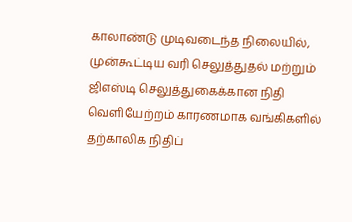காலாண்டு முடிவடைந்த நிலையில், முன்கூட்டிய வரி செலுத்துதல் மற்றும் ஜிஎஸ்டி செலுத்துகைக்கான நிதி வெளியேற்றம் காரணமாக வங்கிகளில் தற்காலிக நிதிப்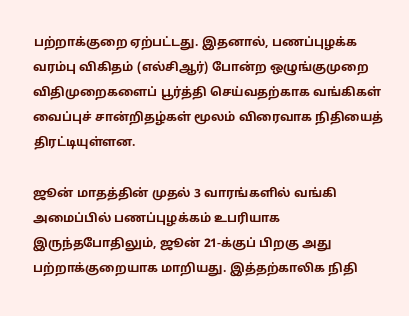பற்றாக்குறை ஏற்பட்டது. இதனால், பணப்புழக்க வரம்பு விகிதம் (எல்சிஆர்) போன்ற ஒழுங்குமுறை விதிமுறைகளைப் பூர்த்தி செய்வதற்காக வங்கிகள் வைப்புச் சான்றிதழ்கள் மூலம் விரைவாக நிதியைத் திரட்டியுள்ளன.

ஜூன் மாதத்தின் முதல் 3 வாரங்களில் வங்கி அமைப்பில் பணப்புழக்கம் உபரியாக இருந்தபோதிலும், ஜூன் 21-க்குப் பிறகு அது பற்றாக்குறையாக மாறியது. இத்தற்காலிக நிதி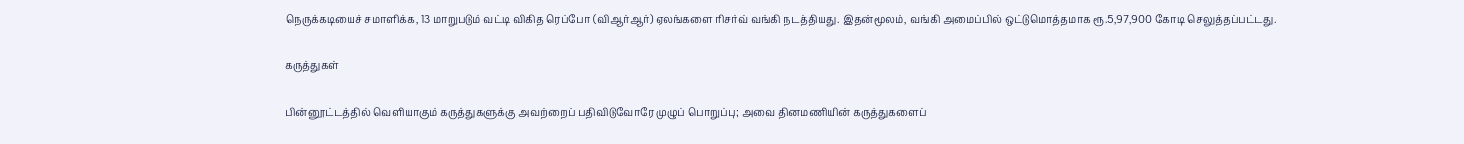நெருக்கடியைச் சமாளிக்க, 13 மாறுபடும் வட்டி விகித ரெப்போ (விஆர்ஆர்) ஏலங்களை ரிசர்வ் வங்கி நடத்தியது. இதன்மூலம், வங்கி அமைப்பில் ஒட்டுமொத்தமாக ரூ.5,97,900 கோடி செலுத்தப்பட்டது.

கருத்துகள்

பின்னூட்டத்தில் வெளியாகும் கருத்துகளுக்கு அவற்றைப் பதிவிடுவோரே முழுப் பொறுப்பு; அவை தினமணியின் கருத்துகளைப்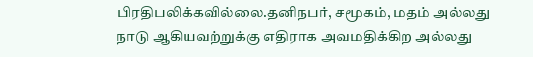பிரதிபலிக்கவில்லை.தனிநபர், சமூகம், மதம் அல்லது நாடு ஆகியவற்றுக்கு எதிராக அவமதிக்கிற அல்லது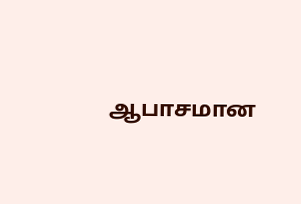ஆபாசமான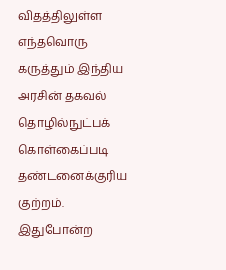விதத்திலுள்ள எந்தவொரு கருத்தும் இந்திய அரசின் தகவல் தொழில்நுட்பக் கொள்கைப்படி தண்டனைக்குரிய குற்றம். இதுபோன்ற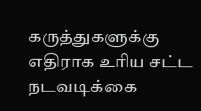கருத்துகளுக்கு எதிராக உரிய சட்ட நடவடிக்கை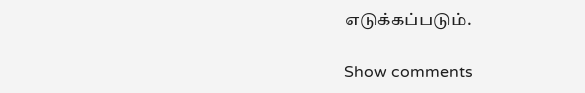எடுக்கப்படும்.

Show comments